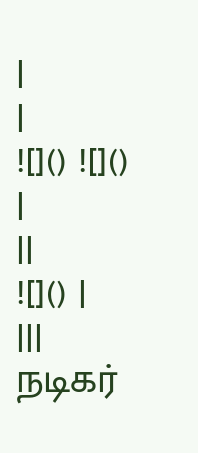|
|
![]() ![]() |
||
![]() |
|||
நடிகர்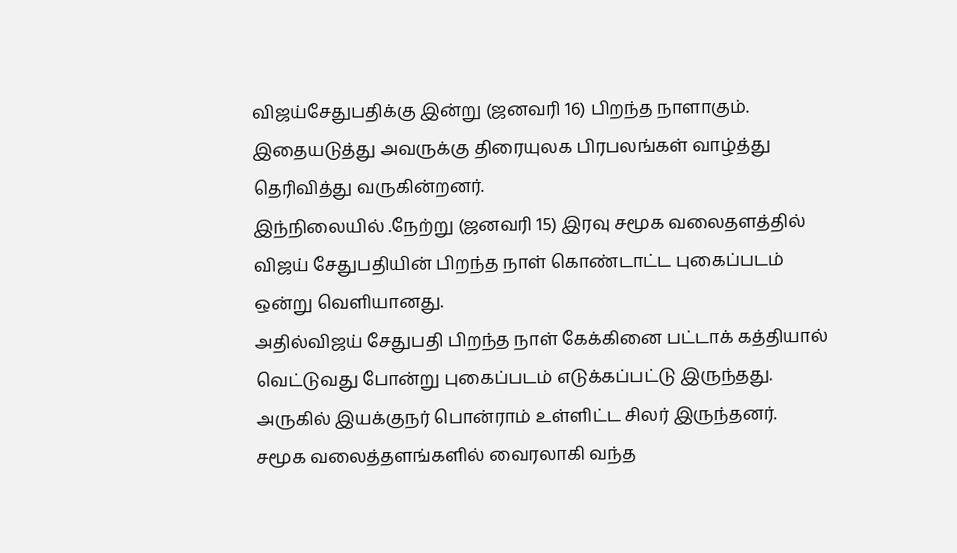விஜய்சேதுபதிக்கு இன்று (ஜனவரி 16) பிறந்த நாளாகும்.
இதையடுத்து அவருக்கு திரையுலக பிரபலங்கள் வாழ்த்து தெரிவித்து வருகின்றனர்.
இந்நிலையில் .நேற்று (ஜனவரி 15) இரவு சமூக வலைதளத்தில் விஜய் சேதுபதியின் பிறந்த நாள் கொண்டாட்ட புகைப்படம் ஒன்று வெளியானது.
அதில்விஜய் சேதுபதி பிறந்த நாள் கேக்கினை பட்டாக் கத்தியால் வெட்டுவது போன்று புகைப்படம் எடுக்கப்பட்டு இருந்தது.
அருகில் இயக்குநர் பொன்ராம் உள்ளிட்ட சிலர் இருந்தனர்.
சமூக வலைத்தளங்களில் வைரலாகி வந்த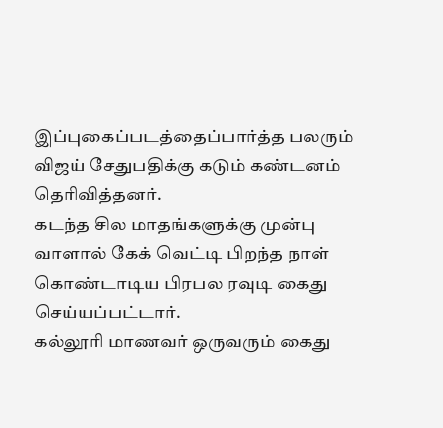இப்புகைப்படத்தைப்பார்த்த பலரும் விஜய் சேதுபதிக்கு கடும் கண்டனம் தெரிவித்தனர்.
கடந்த சில மாதங்களுக்கு முன்பு வாளால் கேக் வெட்டி பிறந்த நாள் கொண்டாடிய பிரபல ரவுடி கைது செய்யப்பட்டார்.
கல்லூரி மாணவர் ஒருவரும் கைது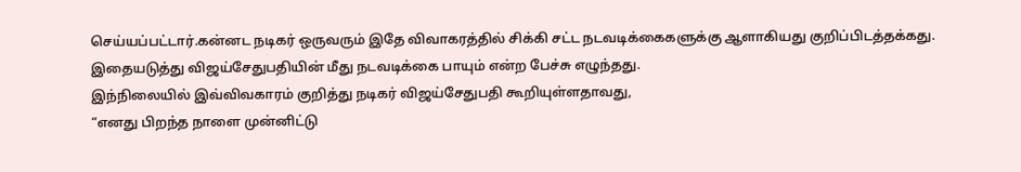செய்யப்பட்டார்.கன்னட நடிகர் ஒருவரும் இதே விவாகரத்தில் சிக்கி சட்ட நடவடிக்கைகளுக்கு ஆளாகியது குறிப்பிடத்தக்கது.
இதையடுத்து விஜய்சேதுபதியின் மீது நடவடிக்கை பாயும் என்ற பேச்சு எழுந்தது.
இந்நிலையில் இவ்விவகாரம் குறித்து நடிகர் விஜய்சேதுபதி கூறியுள்ளதாவது,
“எனது பிறந்த நாளை முன்னிட்டு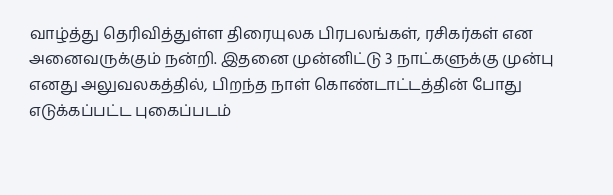வாழ்த்து தெரிவித்துள்ள திரையுலக பிரபலங்கள், ரசிகர்கள் என அனைவருக்கும் நன்றி. இதனை முன்னிட்டு 3 நாட்களுக்கு முன்பு எனது அலுவலகத்தில், பிறந்த நாள் கொண்டாட்டத்தின் போது எடுக்கப்பட்ட புகைப்படம்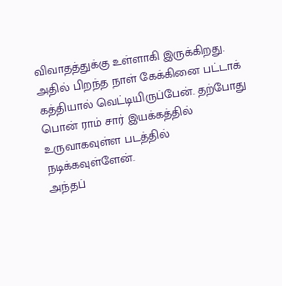விவாதத்துக்கு உள்ளாகி இருக்கிறது.
அதில் பிறந்த நாள் கேக்கினை பட்டாக் கத்தியால் வெட்டியிருப்பேன். தற்போது பொன் ராம் சார் இயக்கத்தில் உருவாகவுள்ள படத்தில் நடிக்கவுள்ளேன்.
அந்தப்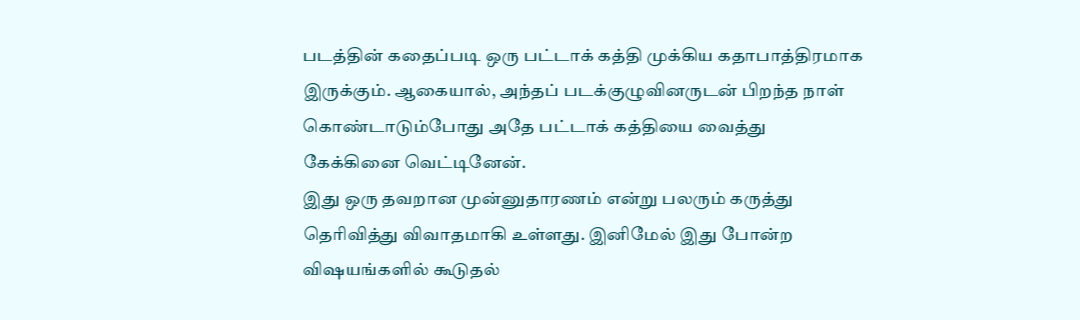படத்தின் கதைப்படி ஒரு பட்டாக் கத்தி முக்கிய கதாபாத்திரமாக இருக்கும். ஆகையால், அந்தப் படக்குழுவினருடன் பிறந்த நாள் கொண்டாடும்போது அதே பட்டாக் கத்தியை வைத்து கேக்கினை வெட்டினேன்.
இது ஒரு தவறான முன்னுதாரணம் என்று பலரும் கருத்து தெரிவித்து விவாதமாகி உள்ளது. இனிமேல் இது போன்ற விஷயங்களில் கூடுதல்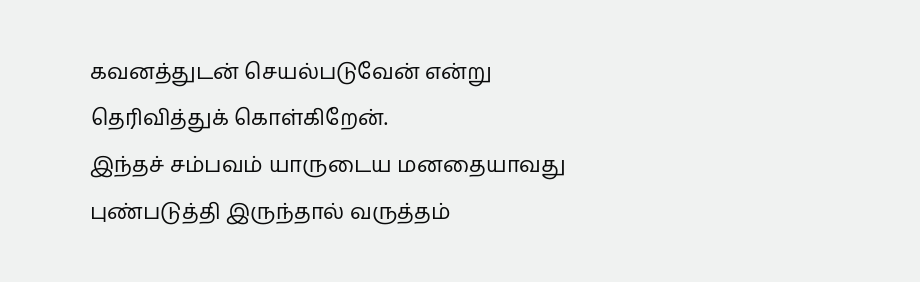கவனத்துடன் செயல்படுவேன் என்று தெரிவித்துக் கொள்கிறேன்.
இந்தச் சம்பவம் யாருடைய மனதையாவது புண்படுத்தி இருந்தால் வருத்தம்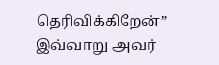தெரிவிக்கிறேன்” இவ்வாறு அவர்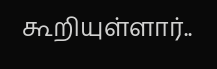கூறியுள்ளார்..